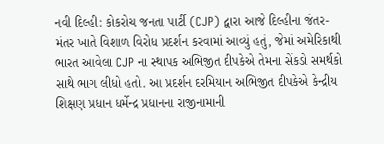નવી દિલ્હી: કોકરોચ જનતા પાર્ટી (CJP) દ્વારા આજે દિલ્હીના જંતર-મંતર ખાતે વિશાળ વિરોધ પ્રદર્શન કરવામાં આવ્યું હતું, જેમાં અમેરિકાથી ભારત આવેલા CJP ના સ્થાપક અભિજીત દીપકેએ તેમના સેંકડો સમર્થકો સાથે ભાગ લીધો હતો. આ પ્રદર્શન દરમિયાન અભિજીત દીપકેએ કેન્દ્રીય શિક્ષણ પ્રધાન ધર્મેન્દ્ર પ્રધાનના રાજીનામાની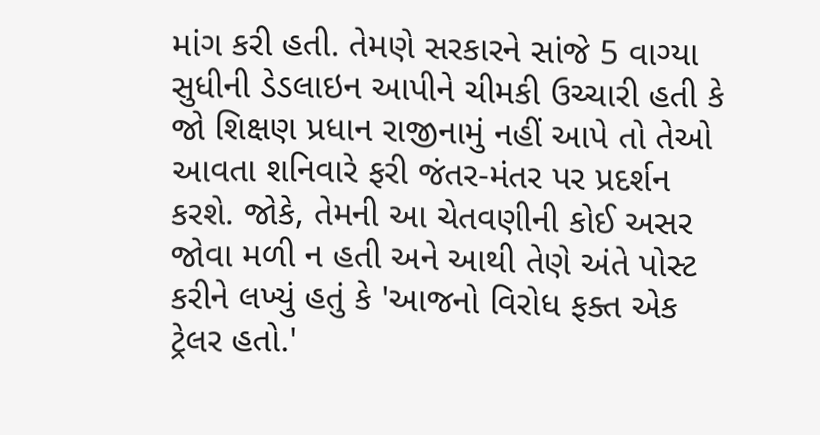માંગ કરી હતી. તેમણે સરકારને સાંજે 5 વાગ્યા સુધીની ડેડલાઇન આપીને ચીમકી ઉચ્ચારી હતી કે જો શિક્ષણ પ્રધાન રાજીનામું નહીં આપે તો તેઓ આવતા શનિવારે ફરી જંતર-મંતર પર પ્રદર્શન કરશે. જોકે, તેમની આ ચેતવણીની કોઈ અસર જોવા મળી ન હતી અને આથી તેણે અંતે પોસ્ટ કરીને લખ્યું હતું કે 'આજનો વિરોધ ફક્ત એક ટ્રેલર હતો.'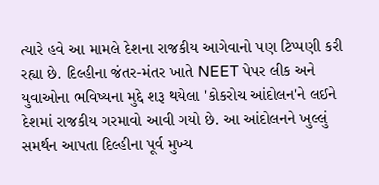ત્યારે હવે આ મામલે દેશના રાજકીય આગેવાનો પણ ટિપ્પણી કરી રહ્યા છે. દિલ્હીના જંતર-મંતર ખાતે NEET પેપર લીક અને યુવાઓના ભવિષ્યના મુદ્દે શરૂ થયેલા 'કોકરોચ આંદોલન'ને લઈને દેશમાં રાજકીય ગરમાવો આવી ગયો છે. આ આંદોલનને ખુલ્લું સમર્થન આપતા દિલ્હીના પૂર્વ મુખ્ય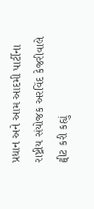પ્રધાન અને આમ આદમી પાર્ટીના રાષ્ટ્રીય સંયોજક અરવિંદ કેજરીવાલે ટ્વીટ કરી કહ્યું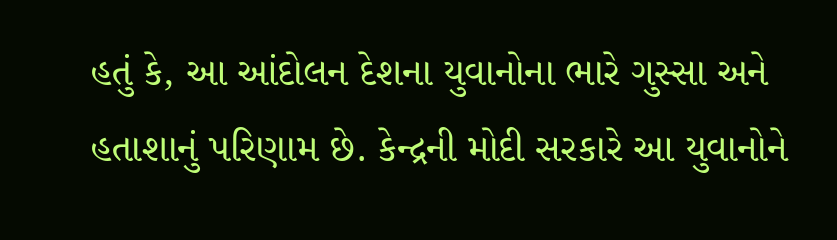હતું કે, આ આંદોલન દેશના યુવાનોના ભારે ગુસ્સા અને હતાશાનું પરિણામ છે. કેન્દ્રની મોદી સરકારે આ યુવાનોને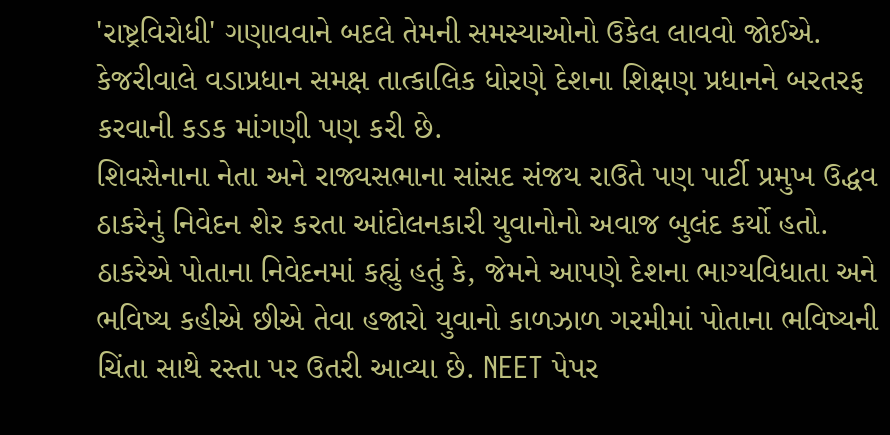'રાષ્ટ્રવિરોધી' ગણાવવાને બદલે તેમની સમસ્યાઓનો ઉકેલ લાવવો જોઈએ. કેજરીવાલે વડાપ્રધાન સમક્ષ તાત્કાલિક ધોરણે દેશના શિક્ષણ પ્રધાનને બરતરફ કરવાની કડક માંગણી પણ કરી છે.
શિવસેનાના નેતા અને રાજ્યસભાના સાંસદ સંજય રાઉતે પણ પાર્ટી પ્રમુખ ઉદ્ધવ ઠાકરેનું નિવેદન શેર કરતા આંદોલનકારી યુવાનોનો અવાજ બુલંદ કર્યો હતો. ઠાકરેએ પોતાના નિવેદનમાં કહ્યું હતું કે, જેમને આપણે દેશના ભાગ્યવિધાતા અને ભવિષ્ય કહીએ છીએ તેવા હજારો યુવાનો કાળઝાળ ગરમીમાં પોતાના ભવિષ્યની ચિંતા સાથે રસ્તા પર ઉતરી આવ્યા છે. NEET પેપર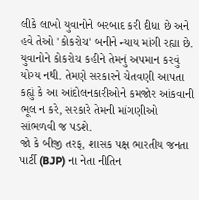લીકે લાખો યુવાનોને બરબાદ કરી દીધા છે અને હવે તેઓ 'કોકરોચ' બનીને ન્યાય માંગી રહ્યા છે. યુવાનોને કોકરોચ કહીને તેમનું અપમાન કરવું યોગ્ય નથી. તેમણે સરકારને ચેતવણી આપતા કહ્યું કે આ આંદોલનકારીઓને કમજોર આંકવાની ભૂલ ન કરે, સરકારે તેમની માંગણીઓ સાંભળવી જ પડશે.
જો કે બીજી તરફ, શાસક પક્ષ ભારતીય જનતા પાર્ટી (BJP) ના નેતા નીતિન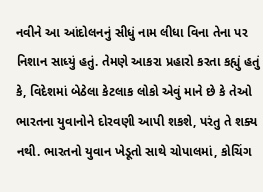નવીને આ આંદોલનનું સીધું નામ લીધા વિના તેના પર નિશાન સાધ્યું હતું. તેમણે આકરા પ્રહારો કરતા કહ્યું હતું કે, વિદેશમાં બેઠેલા કેટલાક લોકો એવું માને છે કે તેઓ ભારતના યુવાનોને દોરવણી આપી શકશે, પરંતુ તે શક્ય નથી. ભારતનો યુવાન ખેડૂતો સાથે ચોપાલમાં, કોચિંગ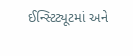ઈન્સ્ટિટ્યૂટમાં અને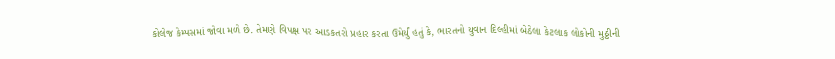કોલેજ કેમ્પસમાં જોવા મળે છે. તેમણે વિપક્ષ પર આડકતરો પ્રહાર કરતા ઉમેર્યું હતું કે, ભારતનો યુવાન દિલ્હીમાં બેઠેલા કેટલાક લોકોની મુઠ્ઠીની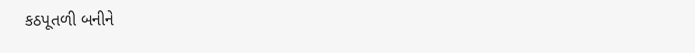કઠપૂતળી બનીને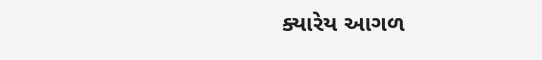ક્યારેય આગળ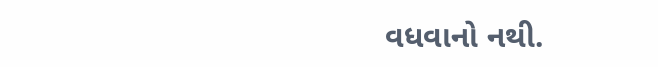વધવાનો નથી.